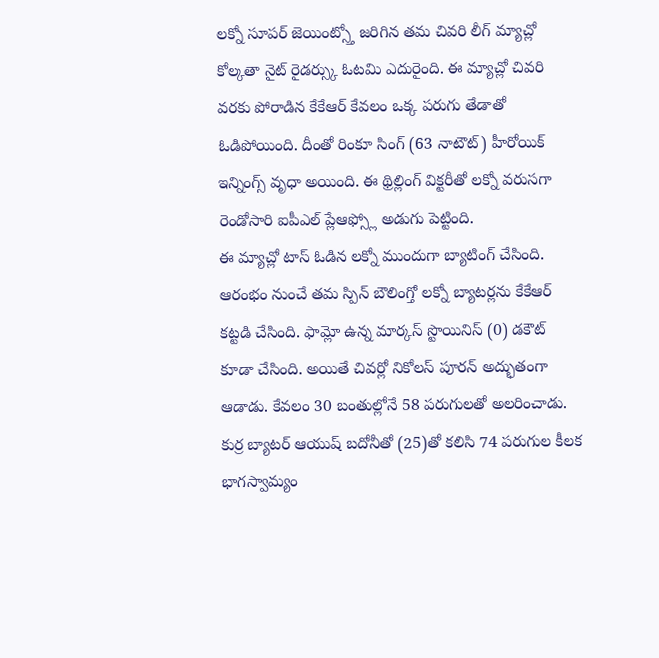లక్నో సూపర్ జెయింట్స్తో జరిగిన తమ చివరి లీగ్ మ్యాచ్లో కోల్కతా నైట్ రైడర్స్కు ఓటమి ఎదురైంది. ఈ మ్యాచ్లో చివరి వరకు పోరాడిన కేకేఆర్ కేవలం ఒక్క పరుగు తేడాతో ఓడిపోయింది. దీంతో రింకూ సింగ్ (63 నాటౌట్) హీరోయిక్ ఇన్నింగ్స్ వృధా అయింది. ఈ థ్రిల్లింగ్ విక్టరీతో లక్నో వరుసగా రెండోసారి ఐపీఎల్ ప్లేఆఫ్స్లో అడుగు పెట్టింది.
ఈ మ్యాచ్లో టాస్ ఓడిన లక్నో ముందుగా బ్యాటింగ్ చేసింది. ఆరంభం నుంచే తమ స్పిన్ బౌలింగ్తో లక్నో బ్యాటర్లను కేకేఆర్ కట్టడి చేసింది. ఫామ్లో ఉన్న మార్కస్ స్టొయినిస్ (0) డకౌట్ కూడా చేసింది. అయితే చివర్లో నికోలస్ పూరన్ అద్భుతంగా ఆడాడు. కేవలం 30 బంతుల్లోనే 58 పరుగులతో అలరించాడు. కుర్ర బ్యాటర్ ఆయుష్ బదోనీతో (25)తో కలిసి 74 పరుగుల కీలక భాగస్వామ్యం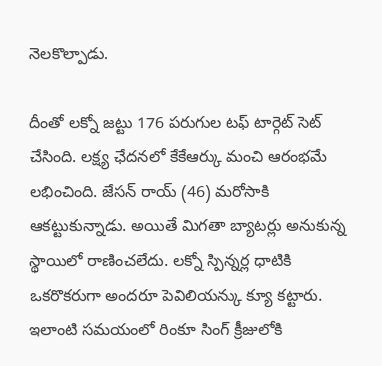నెలకొల్పాడు.

దీంతో లక్నో జట్టు 176 పరుగుల టఫ్ టార్గెట్ సెట్ చేసింది. లక్ష్య ఛేదనలో కేకేఆర్కు మంచి ఆరంభమే లభించింది. జేసన్ రాయ్ (46) మరోసాకి ఆకట్టుకున్నాడు. అయితే మిగతా బ్యాటర్లు అనుకున్న స్థాయిలో రాణించలేదు. లక్నో స్పిన్నర్ల ధాటికి ఒకరొకరుగా అందరూ పెవిలియన్కు క్యూ కట్టారు. ఇలాంటి సమయంలో రింకూ సింగ్ క్రీజులోకి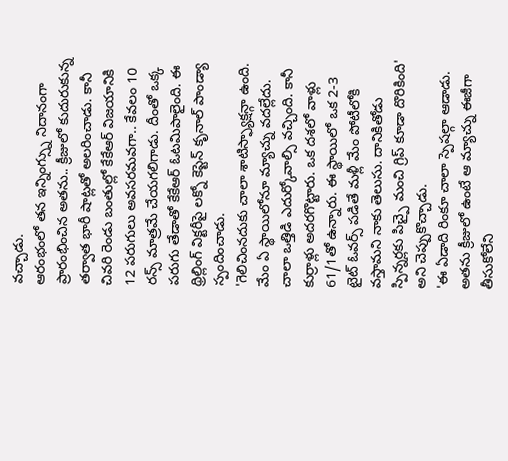వచ్చాడు.
ఆరంభంలో తన ఇన్నింగ్స్ను నిదానంగా ప్రారంభించిన అతను.. క్రీజులో కుదురుకున్న తర్వాత భారీ షాట్లతో అలరించాడు. కానీ చివరి రెండు బంతుల్లో కేకేఆర్ విజయానికి 12 పరుగులు అవసరమవగా.. కేవలం 10 రన్స్ మాత్రమే చేయగలిగాడు. దీంతో ఒక్క పరుగు తేడాతో కేకేఆర్ ఓటమిపాలైంది. ఈ థ్రిల్లింగ్ విక్టరీపై లక్నో కెప్టెన్ కృనాల్ పాండ్యా స్పందించాడు.
'గెలిచింనదుకు చాలా శాటిస్ఫ్యాక్షన్గా ఉంది. మేం ఏ స్థాయిలోనూ మ్యాచ్ను వదల్లేదు. చాలా ఒత్తిడి ఎదుర్కోవాల్సి వచ్చింది. కానీ కుర్రాళ్లు అదరగొట్టారు. ఒక దశలో వాళ్లు 61/1తో ఉన్నారు. ఈ స్థాయిలో ఒక 2-3 టైట్ ఓవర్స్ పడితే మళ్లీ మేం పోటీలోకి వస్తామని నాకు తెలుసు. దానికితోడు స్పిన్నర్లకు పిచ్పై మంచి గ్రిప్ కూడా దొరికింది' అని చెప్పుకొచ్చాడు.
'ఈ ఏడాది రింకూ చాలా స్పెషల్గా ఆడాడు. అతను క్రీజులో ఉంటే ఆ మ్యాచ్ను ఈజీగా తీసుకోలేని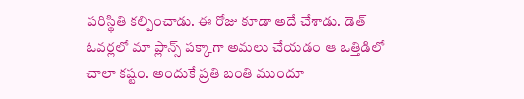పరిస్థితి కల్పించాడు. ఈ రోజు కూడా అదే చేశాడు. డెత్ ఓవర్లలో మా ప్లాన్స్ పక్కాగా అమలు చేయడం ఆ ఒత్తిడిలో చాలా కష్టం. అందుకే ప్రతి బంతి ముందూ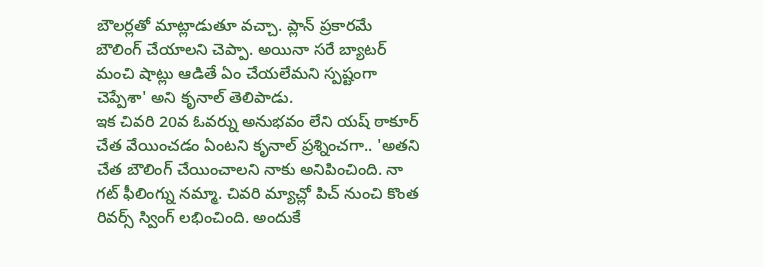బౌలర్లతో మాట్లాడుతూ వచ్చా. ప్లాన్ ప్రకారమే బౌలింగ్ చేయాలని చెప్పా. అయినా సరే బ్యాటర్ మంచి షాట్లు ఆడితే ఏం చేయలేమని స్పష్టంగా చెప్పేశా' అని కృనాల్ తెలిపాడు.
ఇక చివరి 20వ ఓవర్ను అనుభవం లేని యష్ ఠాకూర్ చేత వేయించడం ఏంటని కృనాల్ ప్రశ్నించగా.. 'అతని చేత బౌలింగ్ చేయించాలని నాకు అనిపించింది. నా గట్ ఫీలింగ్ను నమ్మా. చివరి మ్యాచ్లో పిచ్ నుంచి కొంత రివర్స్ స్వింగ్ లభించింది. అందుకే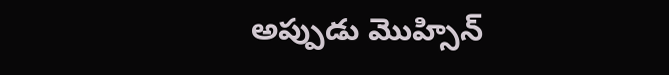అప్పుడు మొహ్సిన్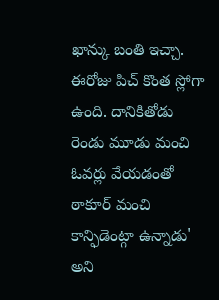ఖాన్కు బంతి ఇచ్చా. ఈరోజు పిచ్ కొంత స్లోగా ఉంది. దానికితోడు రెండు మూడు మంచి ఓవర్లు వేయడంతో ఠాకూర్ మంచి కాన్ఫిడెంట్గా ఉన్నాడు' అని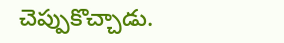చెప్పుకొచ్చాడు.